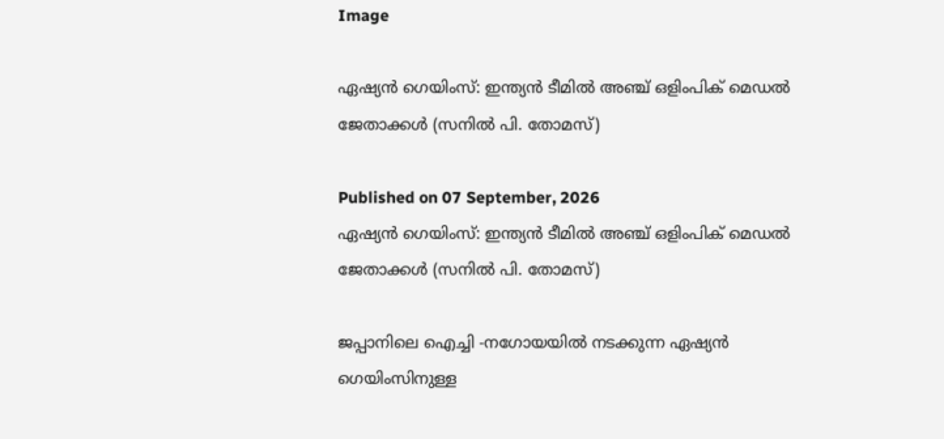Image

ഏഷ്യന്‍ ഗെയിംസ്: ഇന്ത്യന്‍ ടീമില്‍ അഞ്ച് ഒളിംപിക് മെഡല്‍ ജേതാക്കള്‍ (സനില്‍ പി. തോമസ്)

Published on 07 September, 2026
ഏഷ്യന്‍ ഗെയിംസ്: ഇന്ത്യന്‍ ടീമില്‍ അഞ്ച് ഒളിംപിക് മെഡല്‍  ജേതാക്കള്‍ (സനില്‍ പി. തോമസ്)

ജപ്പാനിലെ ഐച്ചി -നഗോയയില്‍ നടക്കുന്ന ഏഷ്യന്‍ ഗെയിംസിനുള്ള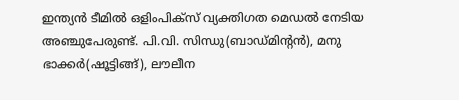ഇന്ത്യന്‍ ടീമില്‍ ഒളിംപിക്‌സ് വ്യക്തിഗത മെഡല്‍ നേടിയ അഞ്ചുപേരുണ്ട്. പി.വി. സിന്ധു(ബാഡ്മിന്റന്‍), മനു ഭാക്കര്‍(ഷൂട്ടിങ്ങ്), ലൗലീന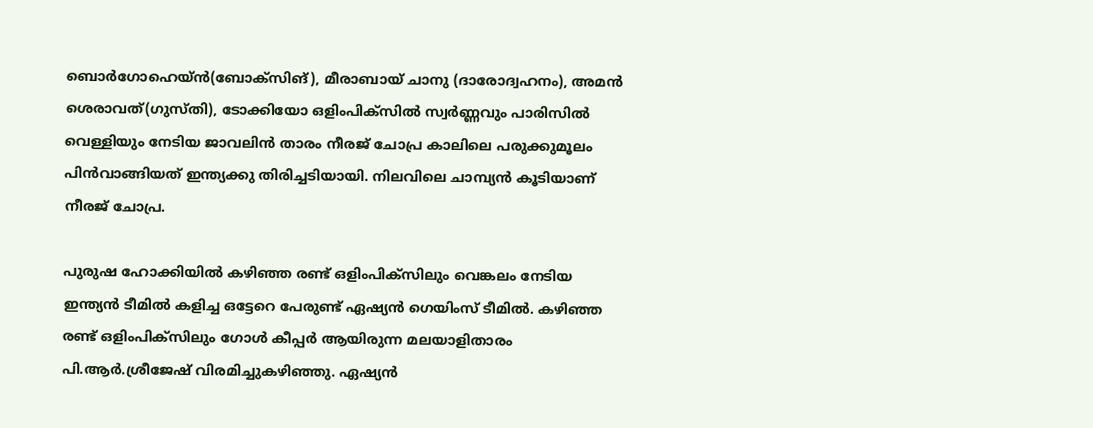ബൊര്‍ഗോഹെയ്ന്‍(ബോക്‌സിങ്), മീരാബായ് ചാനു (ദാരോദ്വഹനം), അമന്‍ ശെരാവത്(ഗുസ്തി), ടോക്കിയോ ഒളിംപിക്‌സില്‍ സ്വര്‍ണ്ണവും പാരിസില്‍ വെള്ളിയും നേടിയ ജാവലിന്‍ താരം നീരജ് ചോപ്ര കാലിലെ പരുക്കുമൂലം പിന്‍വാങ്ങിയത് ഇന്ത്യക്കു തിരിച്ചടിയായി. നിലവിലെ ചാമ്പ്യന്‍ കൂടിയാണ് നീരജ് ചോപ്ര.

പുരുഷ ഹോക്കിയില്‍ കഴിഞ്ഞ രണ്ട് ഒളിംപിക്‌സിലും വെങ്കലം നേടിയ ഇന്ത്യന്‍ ടീമില്‍ കളിച്ച ഒട്ടേറെ പേരുണ്ട് ഏഷ്യന്‍ ഗെയിംസ് ടീമില്‍. കഴിഞ്ഞ രണ്ട് ഒളിംപിക്‌സിലും ഗോള്‍ കീപ്പര്‍ ആയിരുന്ന മലയാളിതാരം പി.ആര്‍.ശ്രീജേഷ് വിരമിച്ചുകഴിഞ്ഞു. ഏഷ്യന്‍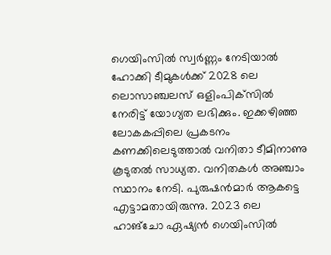ഗെയിംസില്‍ സ്വര്‍ണ്ണം നേടിയാല്‍ ഹോക്കി ടീമുകള്‍ക്ക് 2028 ലെ ലൊസാഞ്ചലസ് ഒളിംപിക്‌സില്‍ നേരിട്ട് യോഗ്യത ലഭിക്കും. ഇക്കഴിഞ്ഞ ലോകകപ്പിലെ പ്രകടനം കണക്കിലെടുത്താല്‍ വനിതാ ടീമിനാണു കൂടുതല്‍ സാധ്യത. വനിതകള്‍ അഞ്ചാം സ്ഥാനം നേടി. പുരുഷന്‍മാര്‍ ആകട്ടെ എട്ടാമതായിരുന്നു. 2023 ലെ ഹാങ്‌ചോ ഏഷ്യന്‍ ഗെയിംസില്‍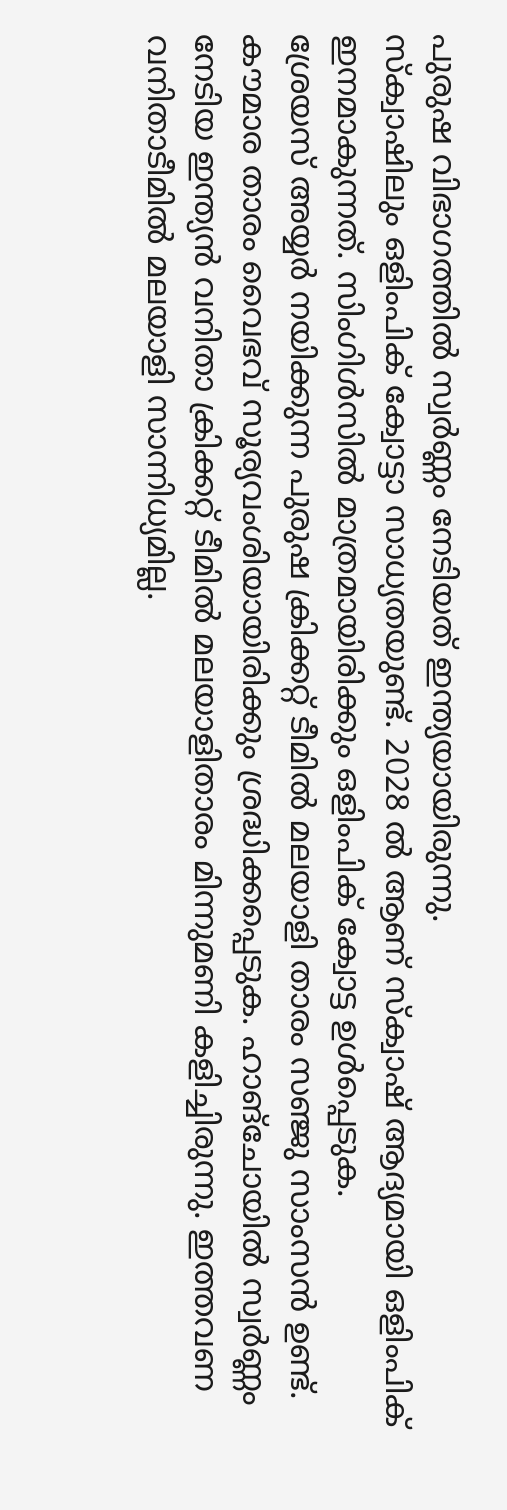പുരുഷ വിഭാഗത്തില്‍ സ്വര്‍ണ്ണം നേടിയത് ഇന്ത്യയായിരുന്നു.
സ്‌ക്വാഷിലും ഒളിംപിക് ക്വോട്ടാ സാധ്യതയുണ്ട്. 2028 ല്‍ ആണ് സ്‌ക്വാഷ് ആദ്യമായി ഒളിംപിക് ഇനമാകുന്നത്. സിംഗിള്‍സില്‍ മാത്രമായിരിക്കും ഒളിംപിക് ക്വോട്ട ഉള്‍പ്പെടുക.
ശ്രേയസ് അയ്യര്‍ നയിക്കുന്ന പുരുഷ ക്രിക്കറ്റ് ടീമില്‍ മലയാളി താരം സഞ്ജു സാംസന്‍ ഉണ്ട്. കൗമാര താരം വൈഭവ് സൂര്യവംശിയായിരിക്കും ശ്രദ്ധിക്കപ്പെടുക. ഹാങ്‌ചോയില്‍ സ്വര്‍ണ്ണം നേടിയ ഇന്ത്യന്‍ വനിതാ ക്രിക്കറ്റ് ടീമില്‍ മലയാളിതാരം മിന്നുമണി കളിച്ചിരുന്നു. ഇത്തവണ വനിതാടീമില്‍ മലയാളി സാന്നിധ്യമില്ല.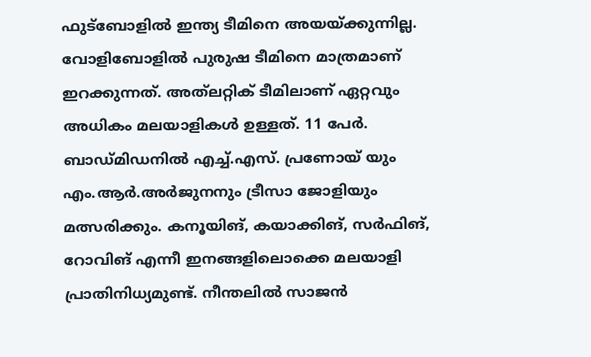ഫുട്‌ബോളില്‍ ഇന്ത്യ ടീമിനെ അയയ്ക്കുന്നില്ല. വോളിബോളില്‍ പുരുഷ ടീമിനെ മാത്രമാണ് ഇറക്കുന്നത്. അത്‌ലറ്റിക് ടീമിലാണ് ഏറ്റവും അധികം മലയാളികള്‍ ഉള്ളത്. 11 പേര്‍. ബാഡ്മിഡനില്‍ എച്ച്.എസ്. പ്രണോയ് യും എം.ആര്‍.അര്‍ജുനനും ട്രീസാ ജോളിയും മത്സരിക്കും. കനൂയിങ്, കയാക്കിങ്, സര്‍ഫിങ്, റോവിങ് എന്നീ ഇനങ്ങളിലൊക്കെ മലയാളി പ്രാതിനിധ്യമുണ്ട്. നീന്തലില്‍ സാജന്‍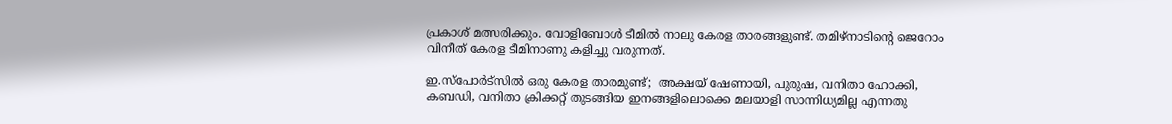പ്രകാശ് മത്സരിക്കും. വോളിബോള്‍ ടീമില്‍ നാലു കേരള താരങ്ങളുണ്ട്. തമിഴ്‌നാടിന്റെ ജെറോം വിനീത് കേരള ടീമിനാണു കളിച്ചു വരുന്നത്.

ഇ.സ്‌പോര്‍ട്‌സില്‍ ഒരു കേരള താരമുണ്ട്;  അക്ഷയ് ഷേണായി, പുരുഷ, വനിതാ ഹോക്കി, കബഡി, വനിതാ ക്രിക്കറ്റ് തുടങ്ങിയ ഇനങ്ങളിലൊക്കെ മലയാളി സാന്നിധ്യമില്ല എന്നതു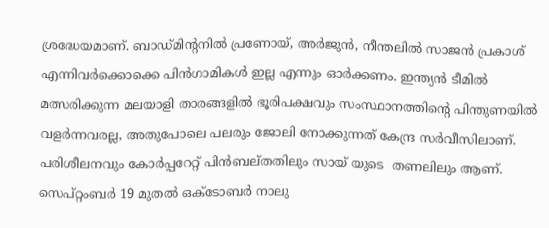ശ്രദ്ധേയമാണ്. ബാഡ്മിന്റനില്‍ പ്രണോയ്, അര്‍ജുന്‍, നീന്തലില്‍ സാജന്‍ പ്രകാശ് എന്നിവര്‍ക്കൊക്കെ പിന്‍ഗാമികള്‍ ഇല്ല എന്നും ഓര്‍ക്കണം. ഇന്ത്യന്‍ ടീമില്‍ മത്സരിക്കുന്ന മലയാളി താരങ്ങളില്‍ ഭൂരിപക്ഷവും സംസ്ഥാനത്തിന്റെ പിന്തുണയില്‍ വളര്‍ന്നവരല്ല, അതുപോലെ പലരും ജോലി നോക്കുന്നത് കേന്ദ്ര സര്‍വീസിലാണ്. പരിശീലനവും കോര്‍പ്പറേറ്റ് പിന്‍ബല്തതിലും സായ് യുടെ  തണലിലും ആണ്.
സെപ്റ്റംബര്‍ 19 മുതല്‍ ഒക്ടോബര്‍ നാലു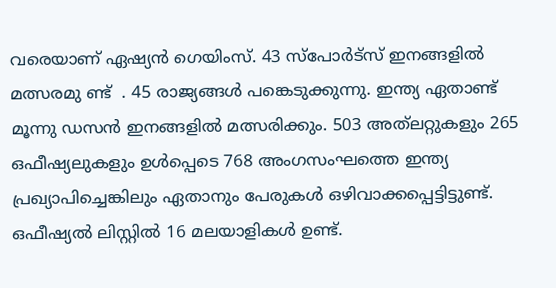വരെയാണ് ഏഷ്യന്‍ ഗെയിംസ്. 43 സ്‌പോര്‍ട്‌സ് ഇനങ്ങളില്‍ മത്സരമു ണ്ട്  . 45 രാജ്യങ്ങള്‍ പങ്കെടുക്കുന്നു. ഇന്ത്യ ഏതാണ്ട് മൂന്നു ഡസന്‍ ഇനങ്ങളില്‍ മത്സരിക്കും. 503 അത്‌ലറ്റുകളും 265 ഒഫീഷ്യലുകളും ഉള്‍പ്പെടെ 768 അംഗസംഘത്തെ ഇന്ത്യ പ്രഖ്യാപിച്ചെങ്കിലും ഏതാനും പേരുകള്‍ ഒഴിവാക്കപ്പെട്ടിട്ടുണ്ട്. ഒഫീഷ്യല്‍ ലിസ്റ്റില്‍ 16 മലയാളികള്‍ ഉണ്ട്.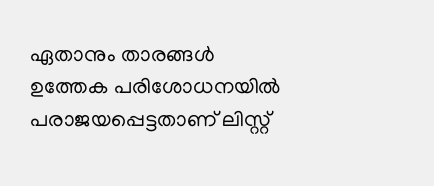ഏതാനും താരങ്ങള്‍ ഉത്തേക പരിശോധനയില്‍ പരാജയപ്പെട്ടതാണ് ലിസ്റ്റ്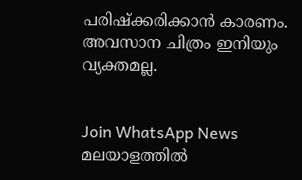പരിഷ്‌ക്കരിക്കാന്‍ കാരണം. അവസാന ചിത്രം ഇനിയും വ്യക്തമല്ല.


Join WhatsApp News
മലയാളത്തില്‍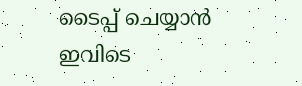ടൈപ്പ് ചെയ്യാന്‍ ഇവിടെ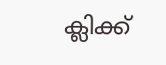ക്ലിക്ക്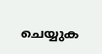ചെയ്യുക